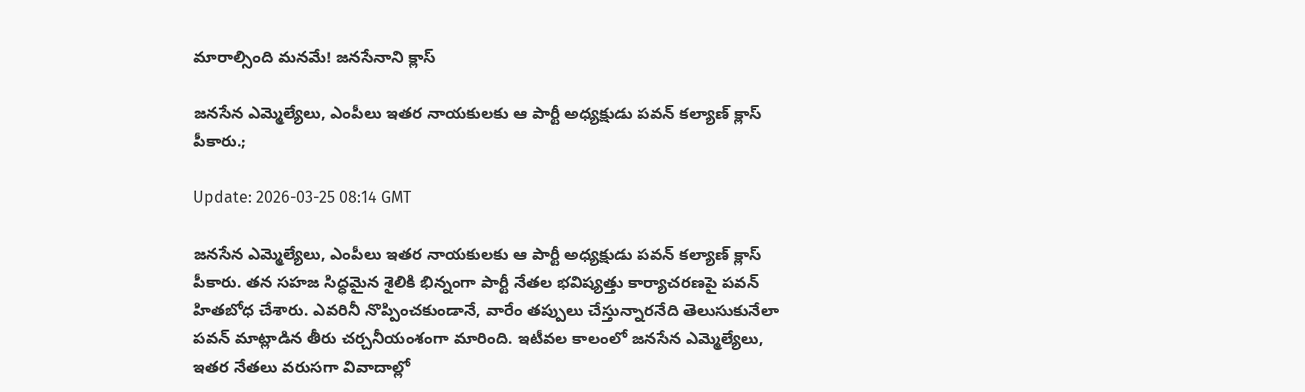మారాల్సింది మనమే! జనసేనాని క్లాస్

జనసేన ఎమ్మెల్యేలు, ఎంపీలు ఇతర నాయకులకు ఆ పార్టీ అధ్యక్షుడు పవన్ కల్యాణ్ క్లాస్ పీకారు.;

Update: 2026-03-25 08:14 GMT

జనసేన ఎమ్మెల్యేలు, ఎంపీలు ఇతర నాయకులకు ఆ పార్టీ అధ్యక్షుడు పవన్ కల్యాణ్ క్లాస్ పీకారు. తన సహజ సిద్ధమైన శైలికి భిన్నంగా పార్టీ నేతల భవిష్యత్తు కార్యాచరణపై పవన్ హితబోధ చేశారు. ఎవరినీ నొప్పించకుండానే, వారేం తప్పులు చేస్తున్నారనేది తెలుసుకునేలా పవన్ మాట్లాడిన తీరు చర్చనీయంశంగా మారింది. ఇటీవల కాలంలో జనసేన ఎమ్మెల్యేలు, ఇతర నేతలు వరుసగా వివాదాల్లో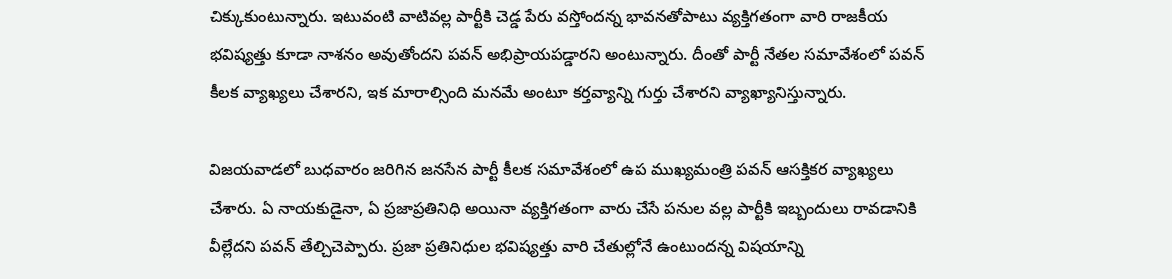చిక్కుకుంటున్నారు. ఇటువంటి వాటివల్ల పార్టీకి చెడ్డ పేరు వస్తోందన్న భావనతోపాటు వ్యక్తిగతంగా వారి రాజకీయ భవిష్యత్తు కూడా నాశనం అవుతోందని పవన్ అభిప్రాయపడ్డారని అంటున్నారు. దీంతో పార్టీ నేతల సమావేశంలో పవన్ కీలక వ్యాఖ్యలు చేశారని, ఇక మారాల్సింది మనమే అంటూ కర్తవ్యాన్ని గుర్తు చేశారని వ్యాఖ్యానిస్తున్నారు.

విజయవాడలో బుధవారం జరిగిన జనసేన పార్టీ కీలక సమావేశంలో ఉప ముఖ్యమంత్రి పవన్ ఆసక్తికర వ్యాఖ్యలు చేశారు. ఏ నాయకుడైనా, ఏ ప్రజాప్రతినిధి అయినా వ్యక్తిగతంగా వారు చేసే పనుల వల్ల పార్టీకి ఇబ్బందులు రావడానికి వీల్లేదని పవన్ తేల్చిచెప్పారు. ప్రజా ప్రతినిధుల భవిష్యత్తు వారి చేతుల్లోనే ఉంటుందన్న విషయాన్ని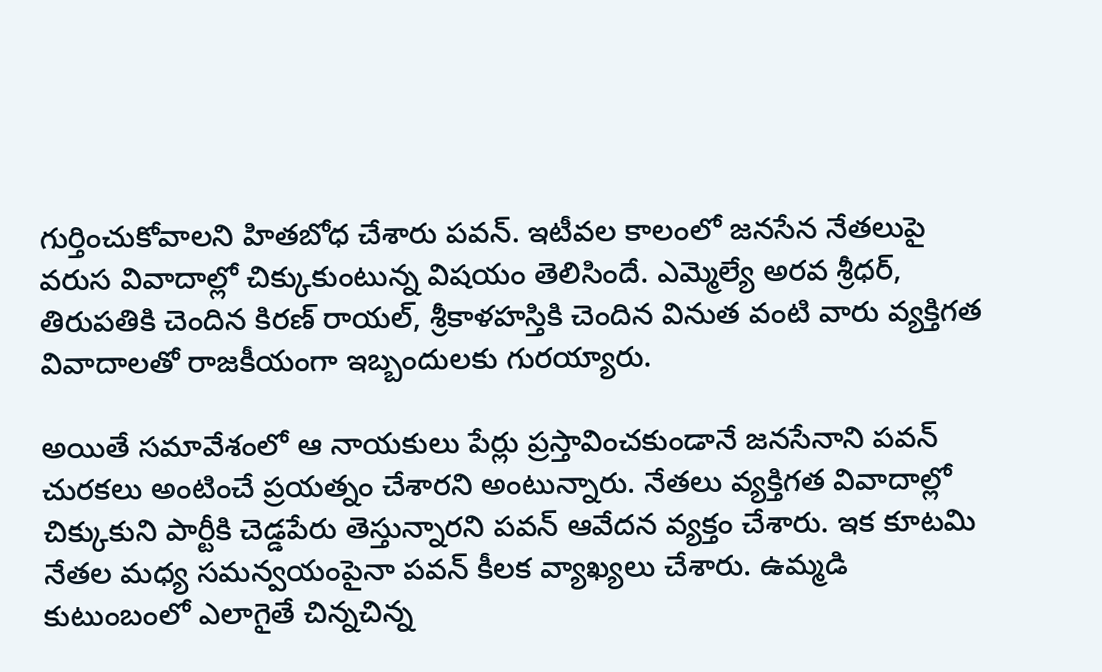గుర్తించుకోవాలని హితబోధ చేశారు పవన్. ఇటీవల కాలంలో జనసేన నేతలుపై వరుస వివాదాల్లో చిక్కుకుంటున్న విషయం తెలిసిందే. ఎమ్మెల్యే అరవ శ్రీధర్, తిరుపతికి చెందిన కిరణ్ రాయల్, శ్రీకాళహస్తికి చెందిన వినుత వంటి వారు వ్యక్తిగత వివాదాలతో రాజకీయంగా ఇబ్బందులకు గురయ్యారు.

అయితే సమావేశంలో ఆ నాయకులు పేర్లు ప్రస్తావించకుండానే జనసేనాని పవన్ చురకలు అంటించే ప్రయత్నం చేశారని అంటున్నారు. నేతలు వ్యక్తిగత వివాదాల్లో చిక్కుకుని పార్టీకి చెడ్డపేరు తెస్తున్నారని పవన్ ఆవేదన వ్యక్తం చేశారు. ఇక కూటమి నేతల మధ్య సమన్వయంపైనా పవన్ కీలక వ్యాఖ్యలు చేశారు. ఉమ్మడి కుటుంబంలో ఎలాగైతే చిన్నచిన్న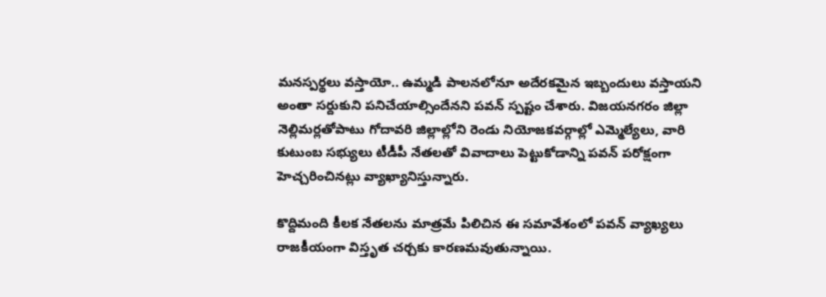మనస్పర్థలు వస్తాయో.. ఉమ్మడి పాలనలోనూ అదేరకమైన ఇబ్బందులు వస్తాయని అంతా సర్దుకుని పనిచేయాల్సిందేనని పవన్ స్పష్టం చేశారు. విజయనగరం జిల్లా నెల్లిమర్లతోపాటు గోదావరి జిల్లాల్లోని రెండు నియోజకవర్గాల్లో ఎమ్మెల్యేలు, వారి కుటుంబ సభ్యులు టీడీపీ నేతలతో వివాదాలు పెట్టుకోడాన్ని పవన్ పరోక్షంగా హెచ్చరించినట్లు వ్యాఖ్యానిస్తున్నారు.

కొద్దిమంది కీలక నేతలను మాత్రమే పిలిచిన ఈ సమావేశంలో పవన్ వ్యాఖ్యలు రాజకీయంగా విస్తృత చర్చకు కారణమవుతున్నాయి.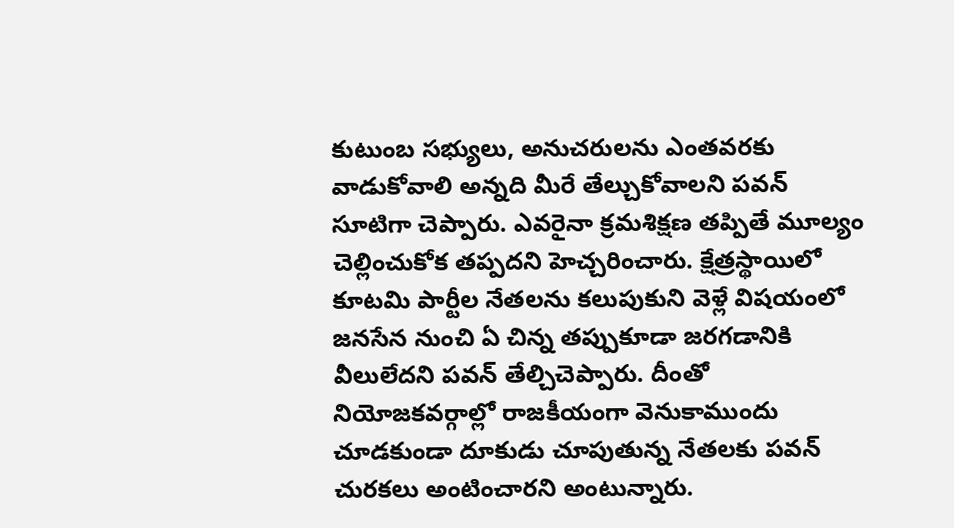కుటుంబ సభ్యులు, అనుచరులను ఎంతవరకు వాడుకోవాలి అన్నది మీరే తేల్చుకోవాలని పవన్ సూటిగా చెప్పారు. ఎవరైనా క్రమశిక్షణ తప్పితే మూల్యం చెల్లించుకోక తప్పదని హెచ్చరించారు. క్షేత్రస్థాయిలో కూటమి పార్టీల నేతలను కలుపుకుని వెళ్లే విషయంలో జనసేన నుంచి ఏ చిన్న తప్పుకూడా జరగడానికి వీలులేదని పవన్ తేల్చిచెప్పారు. దీంతో నియోజకవర్గాల్లో రాజకీయంగా వెనుకాముందు చూడకుండా దూకుడు చూపుతున్న నేతలకు పవన్ చురకలు అంటించారని అంటున్నారు.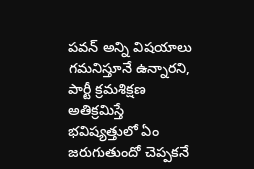పవన్ అన్ని విషయాలు గమనిస్తూనే ఉన్నారని, పార్టీ క్రమశిక్షణ అతిక్రమిస్తే భవిష్యత్తులో ఏం జరుగుతుందో చెప్పకనే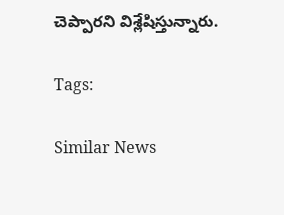చెప్పారని విశ్లేషిస్తున్నారు.

Tags:

Similar News